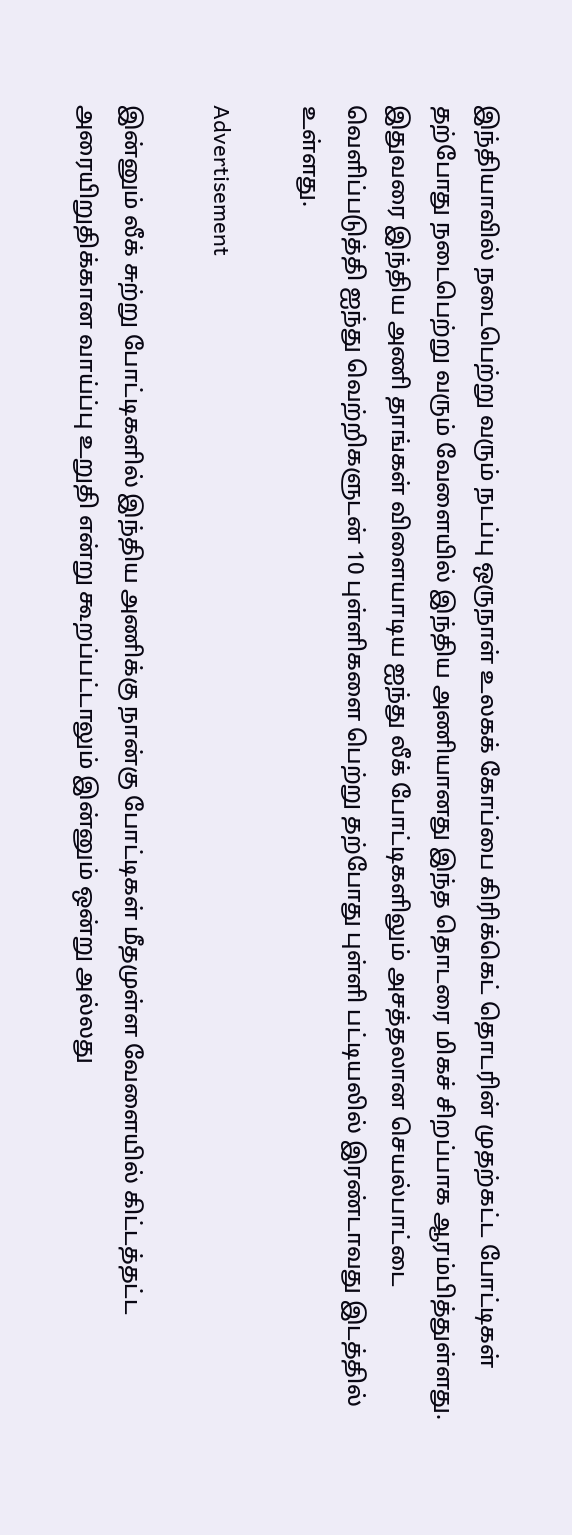இந்தியாவில் நடைபெற்று வரும் நடப்பு ஒருநாள் உலகக் கோப்பை கிரிக்கெட் தொடரின் முதற்கட்ட போட்டிகள் தற்போது நடைபெற்று வரும் வேளையில் இந்திய அணியானது இந்த தொடரை மிகச் சிறப்பாக ஆரம்பித்துள்ளது. இதுவரை இந்திய அணி தாங்கள் விளையாடிய ஐந்து லீக் போட்டிகளிலும் அசத்தலான செயல்பாட்டை வெளிப்படுத்தி ஐந்து வெற்றிகளுடன் 10 புள்ளிகளை பெற்று தற்போது புள்ளி பட்டியலில் இரண்டாவது இடத்தில் உள்ளது.

Advertisement

இன்னும் லீக் சுற்று போட்டிகளில் இந்திய அணிக்கு நான்கு போட்டிகள் மீதமுள்ள வேளையில் கிட்டத்தட்ட அரையிறுதிக்கான வாய்ப்பு உறுதி என்று கூறப்பட்டாலும் இன்னும் ஒன்று அல்லது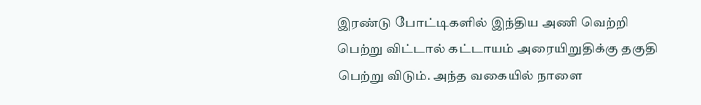இரண்டு போட்டிகளில் இந்திய அணி வெற்றி பெற்று விட்டால் கட்டாயம் அரையிறுதிக்கு தகுதி பெற்று விடும். அந்த வகையில் நாளை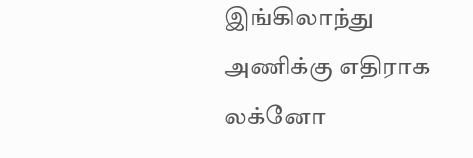இங்கிலாந்து அணிக்கு எதிராக லக்னோ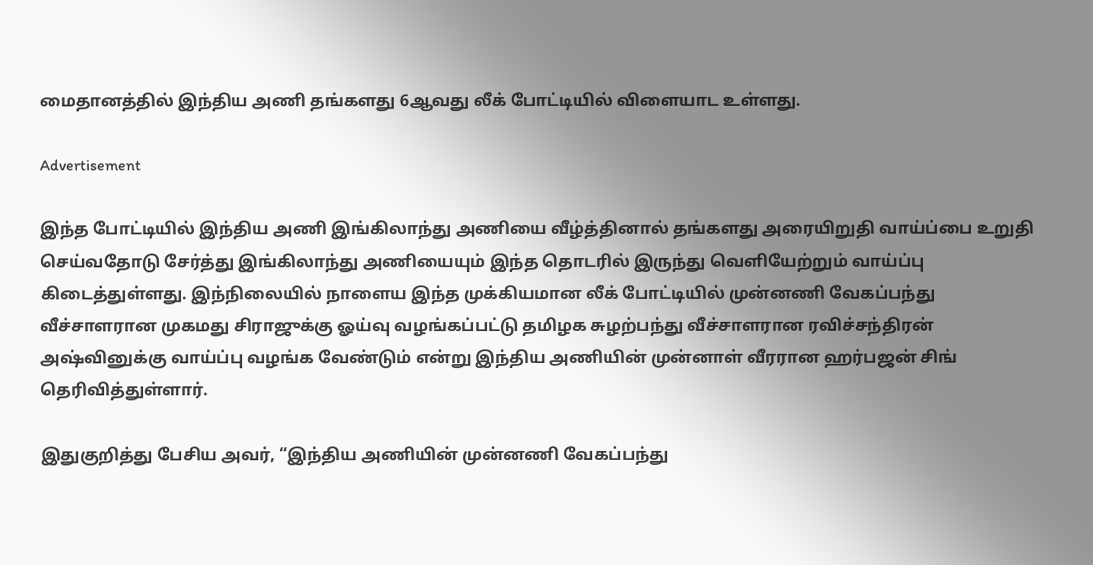மைதானத்தில் இந்திய அணி தங்களது 6ஆவது லீக் போட்டியில் விளையாட உள்ளது.

Advertisement

இந்த போட்டியில் இந்திய அணி இங்கிலாந்து அணியை வீழ்த்தினால் தங்களது அரையிறுதி வாய்ப்பை உறுதி செய்வதோடு சேர்த்து இங்கிலாந்து அணியையும் இந்த தொடரில் இருந்து வெளியேற்றும் வாய்ப்பு கிடைத்துள்ளது. இந்நிலையில் நாளைய இந்த முக்கியமான லீக் போட்டியில் முன்னணி வேகப்பந்து வீச்சாளரான முகமது சிராஜுக்கு ஓய்வு வழங்கப்பட்டு தமிழக சுழற்பந்து வீச்சாளரான ரவிச்சந்திரன் அஷ்வினுக்கு வாய்ப்பு வழங்க வேண்டும் என்று இந்திய அணியின் முன்னாள் வீரரான ஹர்பஜன் சிங் தெரிவித்துள்ளார்.

இதுகுறித்து பேசிய அவர், “இந்திய அணியின் முன்னணி வேகப்பந்து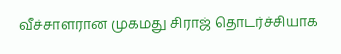வீச்சாளரான முகமது சிராஜ் தொடர்ச்சியாக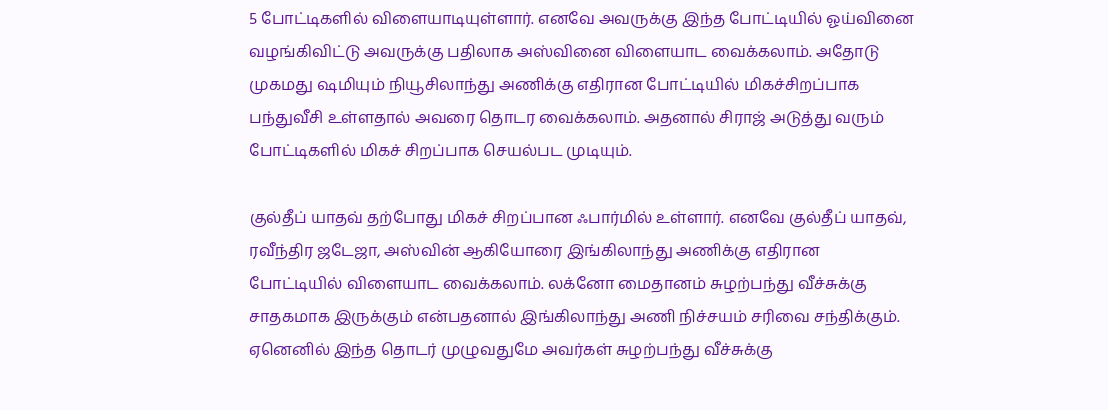5 போட்டிகளில் விளையாடியுள்ளார். எனவே அவருக்கு இந்த போட்டியில் ஓய்வினை வழங்கிவிட்டு அவருக்கு பதிலாக அஸ்வினை விளையாட வைக்கலாம். அதோடு முகமது ஷமியும் நியூசிலாந்து அணிக்கு எதிரான போட்டியில் மிகச்சிறப்பாக பந்துவீசி உள்ளதால் அவரை தொடர வைக்கலாம். அதனால் சிராஜ் அடுத்து வரும் போட்டிகளில் மிகச் சிறப்பாக செயல்பட முடியும்.

குல்தீப் யாதவ் தற்போது மிகச் சிறப்பான ஃபார்மில் உள்ளார். எனவே குல்தீப் யாதவ், ரவீந்திர ஜடேஜா, அஸ்வின் ஆகியோரை இங்கிலாந்து அணிக்கு எதிரான போட்டியில் விளையாட வைக்கலாம். லக்னோ மைதானம் சுழற்பந்து வீச்சுக்கு சாதகமாக இருக்கும் என்பதனால் இங்கிலாந்து அணி நிச்சயம் சரிவை சந்திக்கும். ஏனெனில் இந்த தொடர் முழுவதுமே அவர்கள் சுழற்பந்து வீச்சுக்கு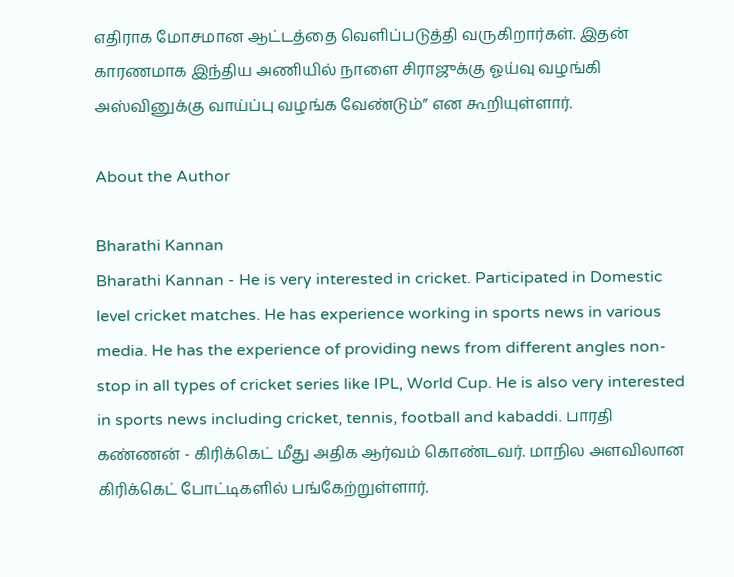எதிராக மோசமான ஆட்டத்தை வெளிப்படுத்தி வருகிறார்கள். இதன் காரணமாக இந்திய அணியில் நாளை சிராஜுக்கு ஓய்வு வழங்கி அஸ்வினுக்கு வாய்ப்பு வழங்க வேண்டும்” என கூறியுள்ளார்.

About the Author

Bharathi Kannan
Bharathi Kannan - He is very interested in cricket. Participated in Domestic level cricket matches. He has experience working in sports news in various media. He has the experience of providing news from different angles non-stop in all types of cricket series like IPL, World Cup. He is also very interested in sports news including cricket, tennis, football and kabaddi. பாரதி கண்ணன் - கிரிக்கெட் மீது அதிக ஆர்வம் கொண்டவர். மாநில அளவிலான கிரிக்கெட் போட்டிகளில் பங்கேற்றுள்ளார்.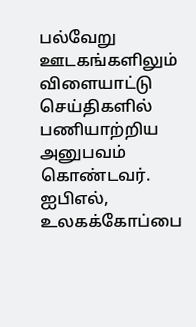பல்வேறு ஊடகங்களிலும் விளையாட்டு செய்திகளில் பணியாற்றிய அனுபவம் கொண்டவர். ஐபிஎல், உலகக்கோப்பை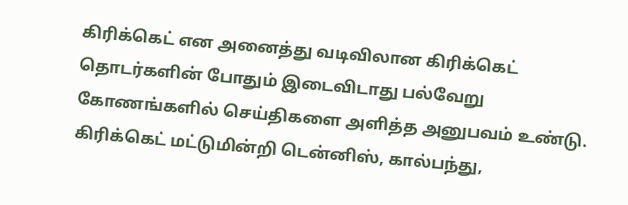கிரிக்கெட் என அனைத்து வடிவிலான கிரிக்கெட் தொடர்களின் போதும் இடைவிடாது பல்வேறு கோணங்களில் செய்திகளை அளித்த அனுபவம் உண்டு. கிரிக்கெட் மட்டுமின்றி டென்னிஸ், கால்பந்து,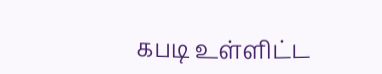கபடி உள்ளிட்ட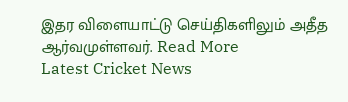இதர விளையாட்டு செய்திகளிலும் அதீத ஆர்வமுள்ளவர். Read More
Latest Cricket News